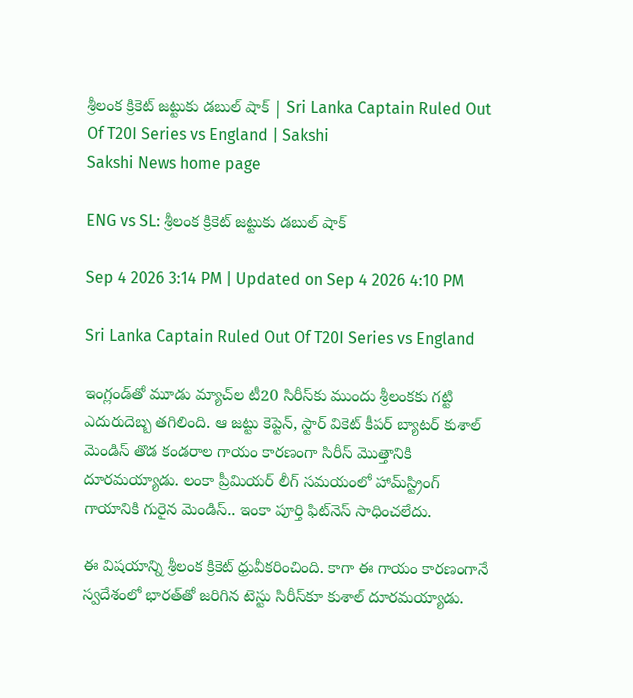శ్రీలంక క్రికెట్‌ జట్టుకు డబుల్‌ షాక్‌ | Sri Lanka Captain Ruled Out Of T20I Series vs England | Sakshi
Sakshi News home page

ENG vs SL: శ్రీలంక క్రికెట్‌ జట్టుకు డబుల్‌ షాక్‌

Sep 4 2026 3:14 PM | Updated on Sep 4 2026 4:10 PM

Sri Lanka Captain Ruled Out Of T20I Series vs England

ఇంగ్లండ్‌తో మూడు మ్యాచ్‌ల టీ20 సిరీస్‌కు ముందు శ్రీలంకకు గట్టి ఎదురుదెబ్బ తగిలింది. ఆ జట్టు కెప్టెన్‌, స్టార్ వికెట్ కీపర్ బ్యాటర్ కుశాల్ మెండిస్ తొడ కండరాల గాయం కారణంగా సిరీస్ మొత్తానికి దూరమయ్యాడు. లంకా ప్రీమియర్ లీగ్‌ సమయంలో హామ్‌స్ట్రింగ్ గాయానికి గురైన మెండిస్‌.. ఇంకా పూర్తి ఫిట్‌నెస్ సాధించలేదు.

ఈ విషయాన్ని శ్రీలంక క్రికెట్ ధ్రువీకరించింది. కాగా ఈ గాయం కారణంగానే స్వదేశంలో భారత్‌తో జరిగిన టెస్టు సిరీస్‌కూ కుశాల్‌ దూరమయ్యాడు.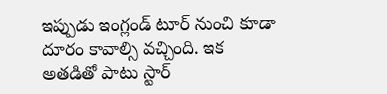ఇప్పుడు ఇంగ్లండ్ టూర్ నుంచి కూడా దూరం కావాల్సి వచ్చింది. ఇక అతడితో పాటు స్టార్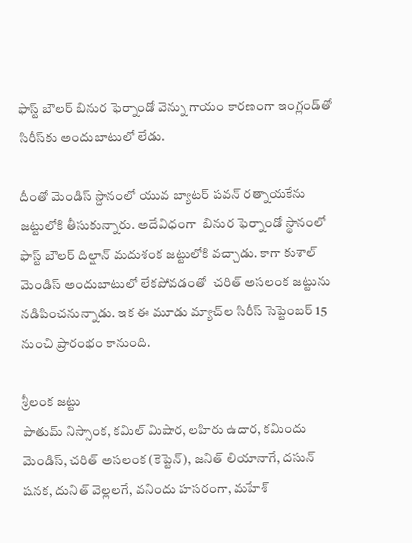ఫాస్ట్ బౌలర్ బినుర ఫెర్నాండో వెన్ను గాయం కారణంగా ఇంగ్లండ్‌తో సిరీస్‌కు అందుబాటులో లేడు.

దీంతో మెండిస్ స్దానంలో యువ బ్యాటర్ పవన్ రత్నాయకేను జట్టులోకి తీసుకున్నారు. అదేవిధంగా  బినుర ఫెర్నాండో స్థానంలో ఫాస్ట్ బౌలర్ దిల్షాన్ మదుశంక జట్టులోకి వచ్చాడు. కాగా కుశాల్ మెండిస్ అందుబాటులో లేకపోవడంతో  చరిత్ అసలంక జట్టును నడిపించనున్నాడు. ఇక ఈ మూడు మ్యాచ్‌ల సిరీస్ సెప్టెంబర్ 15 నుంచి ప్రారంభం కానుంది.

శ్రీలంక జట్టు
పాతుమ్ నిస్సాంక, కమిల్ మిషార, లహిరు ఉదార, కమిందు మెండిస్, చరిత్ అసలంక (కెప్టెన్‌), జనిత్ లియానాగే, దసున్ షనక, దునిత్ వెల్లలగే, వనిందు హసరంగా, మహేశ్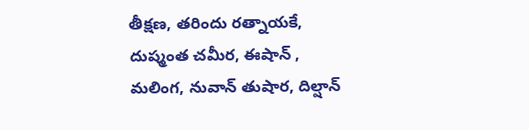తీక్షణ, తరిందు రత్నాయకే, దుష్మంత చమీర, ఈషాన్ , మలింగ, నువాన్ తుషార, దిల్షాన్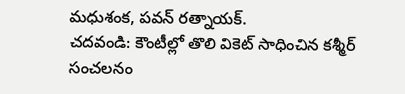మధుశంక, పవన్ రత్నాయక్.
చదవండి: కౌంటీల్లో తొలి వికెట్ సాధించిన‌ క‌శ్మీర్ సంచ‌ల‌నం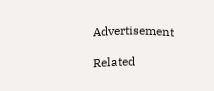Advertisement

Related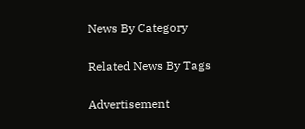News By Category

Related News By Tags

Advertisement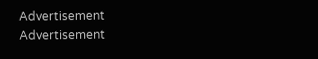Advertisement
Advertisement